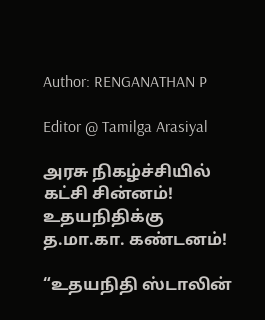Author: RENGANATHAN P

Editor @ Tamilga Arasiyal

அரசு நிகழ்ச்சியில் கட்சி சின்னம்! உதயநிதிக்கு த.மா.கா. கண்டனம்!

“உதயநிதி ஸ்டாலின்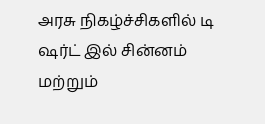அரசு நிகழ்ச்சிகளில் டி ஷர்ட் இல் சின்னம் மற்றும்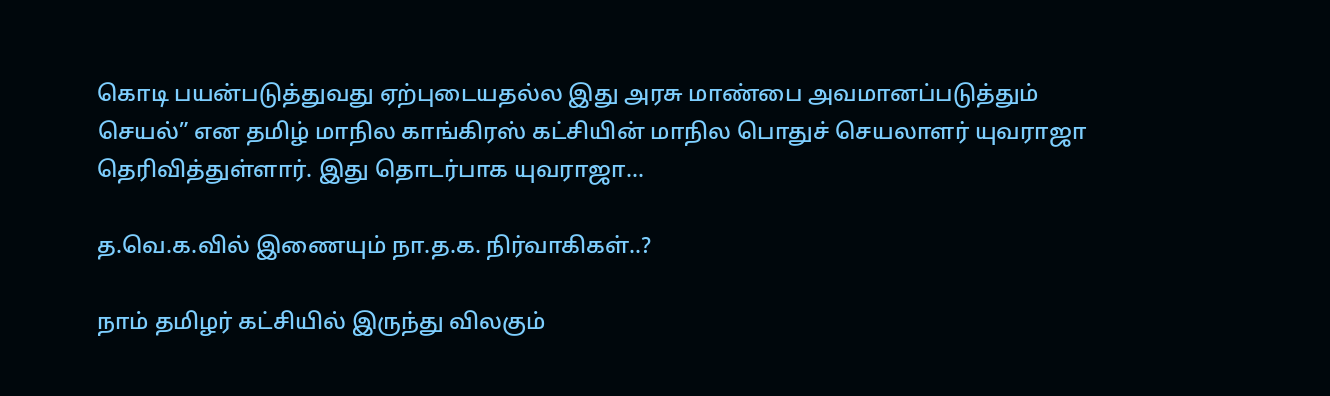கொடி பயன்படுத்துவது ஏற்புடையதல்ல இது அரசு மாண்பை அவமானப்படுத்தும் செயல்” என தமிழ் மாநில காங்கிரஸ் கட்சியின் மாநில பொதுச் செயலாளர் யுவராஜா தெரிவித்துள்ளார். இது தொடர்பாக யுவராஜா…

த.வெ.க.வில் இணையும் நா.த.க. நிர்வாகிகள்..?

நாம் தமிழர் கட்சியில் இருந்து விலகும்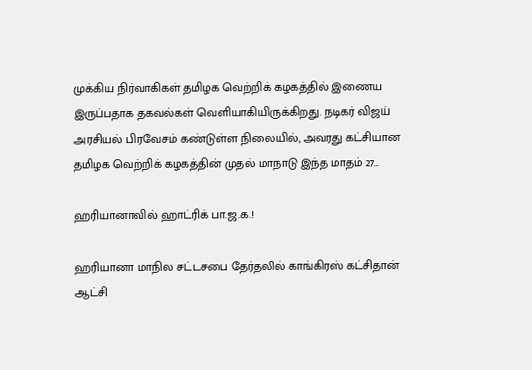முக்கிய நிர்வாகிகள் தமிழக வெற்றிக் கழகத்தில் இணைய இருப்பதாக தகவல்கள் வெளியாகியிருக்கிறது. நடிகர் விஜய் அரசியல் பிரவேசம் கண்டுள்ள நிலையில், அவரது கட்சியான தமிழக வெற்றிக் கழகத்தின் முதல் மாநாடு இந்த மாதம் 27…

ஹரியானாவில் ஹாட்ரிக் பா.ஜ.க.!

ஹரியானா மாநில சட்டசபை தேர்தலில் காங்கிரஸ் கட்சிதான் ஆட்சி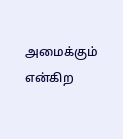அமைக்கும் என்கிற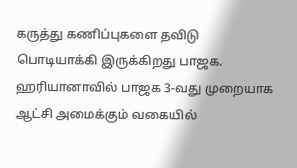கருத்து கணிப்புகளை தவிடு பொடியாக்கி இருக்கிறது பாஜக. ஹரியானாவில் பாஜக 3-வது முறையாக ஆட்சி அமைக்கும் வகையில்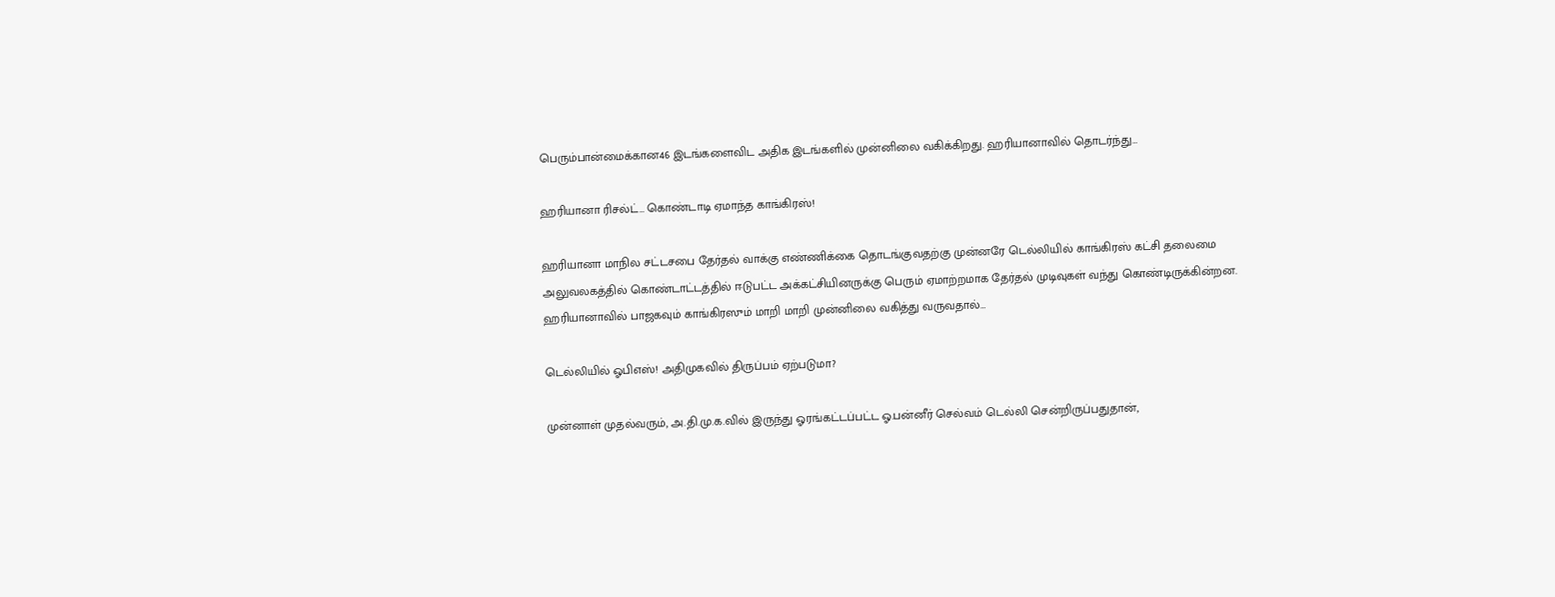பெரும்பான்மைக்கான46 இடங்களைவிட அதிக இடங்களில் முன்னிலை வகிக்கிறது. ஹரியானாவில் தொடர்ந்து…

ஹரியானா ரிசல்ட்… கொண்டாடி ஏமாந்த காங்கிரஸ்!

ஹரியானா மாநில சட்டசபை தேர்தல் வாக்கு எண்ணிக்கை தொடங்குவதற்கு முன்னரே டெல்லியில் காங்கிரஸ் கட்சி தலைமை அலுவலகத்தில் கொண்டாட்டத்தில் ஈடுபட்ட அக்கட்சியினருக்கு பெரும் ஏமாற்றமாக தேர்தல் முடிவுகள் வந்து கொண்டிருக்கின்றன. ஹரியானாவில் பாஜகவும் காங்கிரஸும் மாறி மாறி முன்னிலை வகித்து வருவதால்…

டெல்லியில் ஓபிஎஸ்! அதிமுகவில் திருப்பம் ஏற்படுமா?

முன்னாள் முதல்வரும், அ.தி.மு.க.வில் இருந்து ஓரங்கட்டப்பட்ட ஓ.பன்னீர் செல்வம் டெல்லி சென்றிருப்பதுதான்,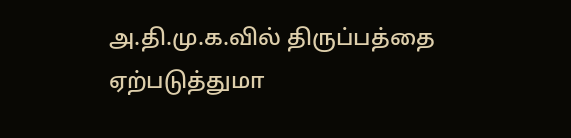அ.தி.மு.க.வில் திருப்பத்தை ஏற்படுத்துமா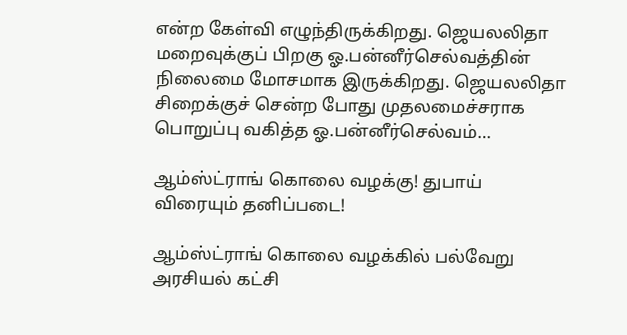என்ற கேள்வி எழுந்திருக்கிறது. ஜெயலலிதா மறைவுக்குப் பிறகு ஓ.பன்னீர்செல்வத்தின் நிலைமை மோசமாக இருக்கிறது. ஜெயலலிதா சிறைக்குச் சென்ற போது முதலமைச்சராக பொறுப்பு வகித்த ஓ.பன்னீர்செல்வம்…

ஆம்ஸ்ட்ராங் கொலை வழக்கு! துபாய் விரையும் தனிப்படை!

ஆம்ஸ்ட்ராங் கொலை வழக்கில் பல்வேறு அரசியல் கட்சி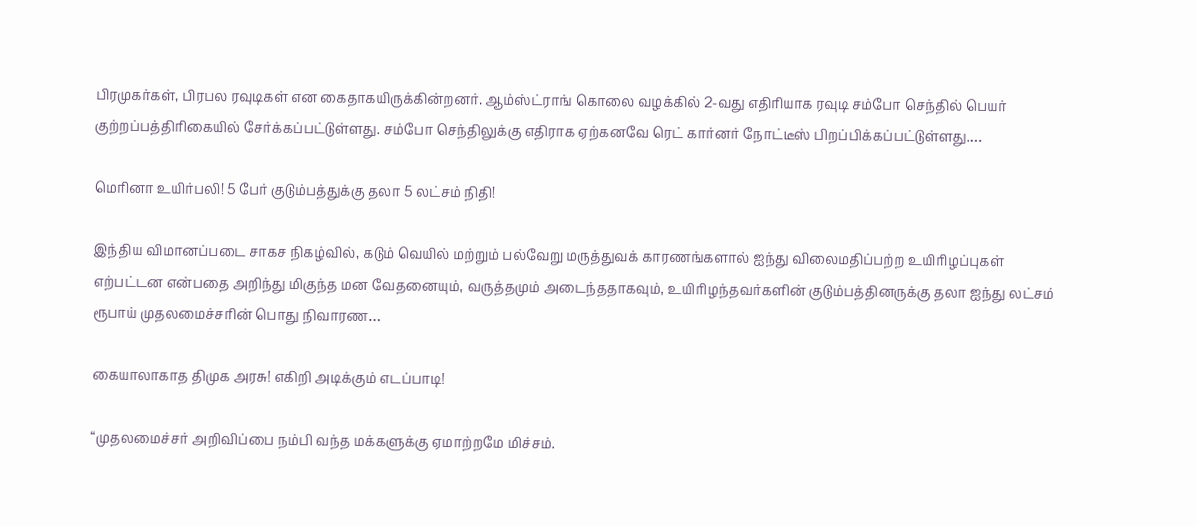பிரமுகர்கள், பிரபல ரவுடிகள் என கைதாகயிருக்கின்றனர். ஆம்ஸ்ட்ராங் கொலை வழக்கில் 2-வது எதிரியாக ரவுடி சம்போ செந்தில் பெயர் குற்றப்பத்திரிகையில் சேர்க்கப்பட்டுள்ளது. சம்போ செந்திலுக்கு எதிராக ஏற்கனவே ரெட் கார்னர் நோட்டீஸ் பிறப்பிக்கப்பட்டுள்ளது.…

மெரினா உயிர்பலி! 5 பேர் குடும்பத்துக்கு தலா 5 லட்சம் நிதி!

இந்திய விமானப்படை சாகச நிகழ்வில், கடும் வெயில் மற்றும் பல்வேறு மருத்துவக் காரணங்களால் ஐந்து விலைமதிப்பற்ற உயிரிழப்புகள் எற்பட்டன என்பதை அறிந்து மிகுந்த மன வேதனையும், வருத்தமும் அடைந்ததாகவும், உயிரிழந்தவர்களின் குடும்பத்தினருக்கு தலா ஐந்து லட்சம் ரூபாய் முதலமைச்சரின் பொது நிவாரண…

கையாலாகாத திமுக அரசு! எகிறி அடிக்கும் எடப்பாடி!

“முதலமைச்சர் அறிவிப்பை நம்பி வந்த மக்களுக்கு ஏமாற்றமே மிச்சம்.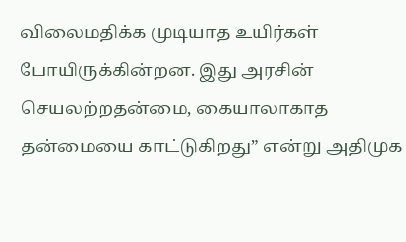விலைமதிக்க முடியாத உயிர்கள் போயிருக்கின்றன. இது அரசின் செயலற்றதன்மை, கையாலாகாத தன்மையை காட்டுகிறது” என்று அதிமுக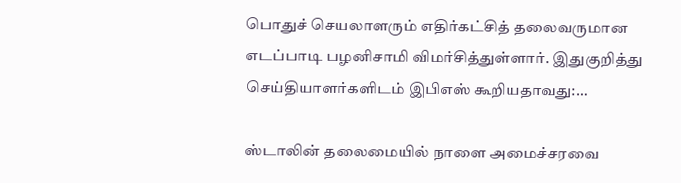பொதுச் செயலாளரும் எதிர்கட்சித் தலைவருமான எடப்பாடி பழனிசாமி விமர்சித்துள்ளார். இதுகுறித்து செய்தியாளர்களிடம் இபிஎஸ் கூறியதாவது:…

ஸ்டாலின் தலைமையில் நாளை அமைச்சரவை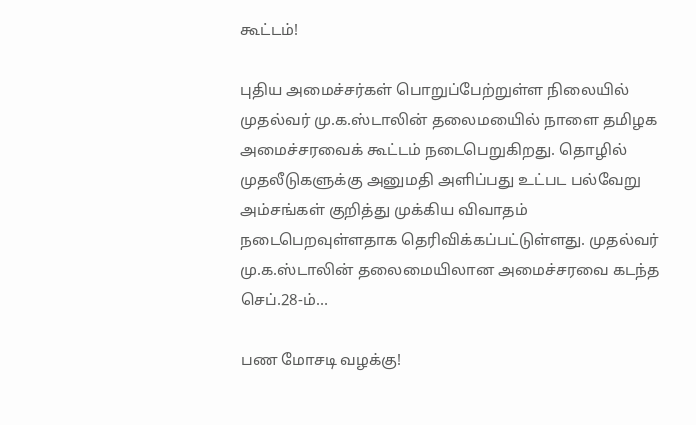கூட்டம்!

புதிய அமைச்சர்கள் பொறுப்பேற்றுள்ள நிலையில் முதல்வர் மு.க.ஸ்டாலின் தலைமயைில் நாளை தமிழக அமைச்சரவைக் கூட்டம் நடைபெறுகிறது. தொழில் முதலீடுகளுக்கு அனுமதி அளிப்பது உட்பட பல்வேறு அம்சங்கள் குறித்து முக்கிய விவாதம் நடைபெறவுள்ளதாக தெரிவிக்கப்பட்டுள்ளது. முதல்வர் மு.க.ஸ்டாலின் தலைமையிலான அமைச்சரவை கடந்த செப்.28-ம்…

பண மோசடி வழக்கு!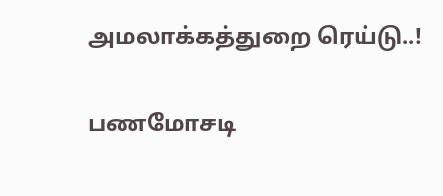அமலாக்கத்துறை ரெய்டு..!

பணமோசடி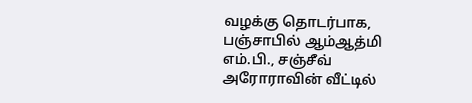வழக்கு தொடர்பாக, பஞ்சாபில் ஆம்ஆத்மி எம்.பி., சஞ்சீவ் அரோராவின் வீட்டில்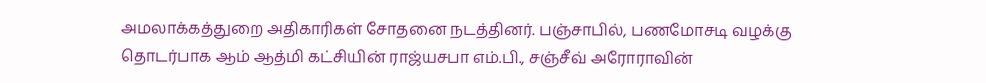அமலாக்கத்துறை அதிகாரிகள் சோதனை நடத்தினர். பஞ்சாபில், பணமோசடி வழக்கு தொடர்பாக ஆம் ஆத்மி கட்சியின் ராஜ்யசபா எம்.பி., சஞ்சீவ் அரோராவின்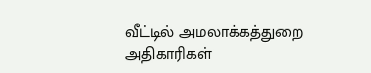வீட்டில் அமலாக்கத்துறை அதிகாரிகள்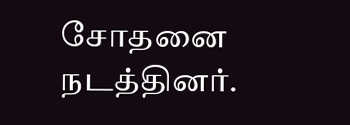சோதனை நடத்தினர்.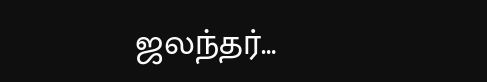ஜலந்தர்…